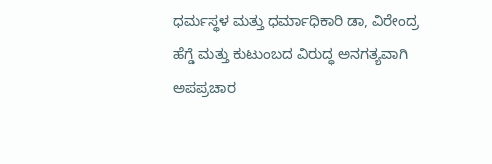ಧರ್ಮಸ್ಥಳ ಮತ್ತು ಧರ್ಮಾಧಿಕಾರಿ ಡಾ, ವಿರೇಂದ್ರ ಹೆಗ್ಡೆ ಮತ್ತು ಕುಟುಂಬದ ವಿರುದ್ಧ ಅನಗತ್ಯವಾಗಿ ಅಪಪ್ರಚಾರ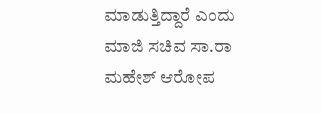ಮಾಡುತ್ತಿದ್ದಾರೆ ಎಂದು ಮಾಜಿ ಸಚಿವ ಸಾ.ರಾ ಮಹೇಶ್ ಆರೋಪ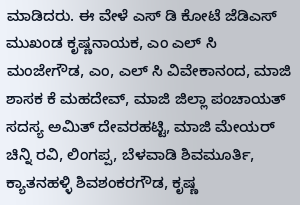ಮಾಡಿದರು. ಈ ವೇಳೆ ಎಸ್ ಡಿ ಕೋಟೆ ಜೆಡಿಎಸ್ ಮುಖಂಡ ಕೃಷ್ಣನಾಯಕ, ಎಂ ಎಲ್ ಸಿ ಮಂಜೇಗೌಡ, ಎಂ, ಎಲ್ ಸಿ ವಿವೇಕಾನಂದ, ಮಾಜಿ ಶಾಸಕ ಕೆ ಮಹದೇವ್, ಮಾಜಿ ಜಿಲ್ಲಾ ಪಂಚಾಯತ್ ಸದಸ್ಯ ಅಮಿತ್ ದೇವರಹಟ್ಟಿ, ಮಾಜಿ ಮೇಯರ್ ಚಿನ್ನಿ ರವಿ, ಲಿಂಗಪ್ಪ, ಬೆಳವಾಡಿ ಶಿವಮೂರ್ತಿ, ಕ್ಯಾತನಹಳ್ಳಿ ಶಿವಶಂಕರಗೌಡ, ಕೃಷ್ಣ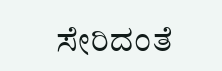ಸೇರಿದಂತೆ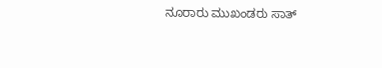ನೂರಾರು ಮುಖಂಡರು ಸಾತ್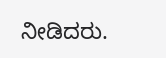ನೀಡಿದರು.